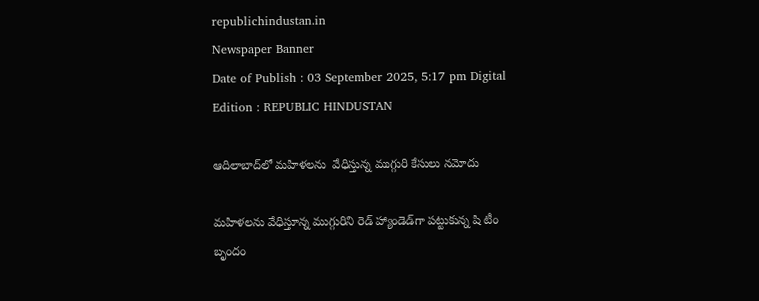republichindustan.in
Newspaper Banner
Date of Publish : 03 September 2025, 5:17 pm Digital Edition : REPUBLIC HINDUSTAN

ఆదిలాబాద్‌లో మహిళలను  వేధిస్తున్న ముగ్గురి కేసులు నమోదు

మహిళలను వేధిస్తూన్న ముగ్గురిని రెడ్ హ్యాండెడ్‌గా పట్టుకున్న షి టీం బృందం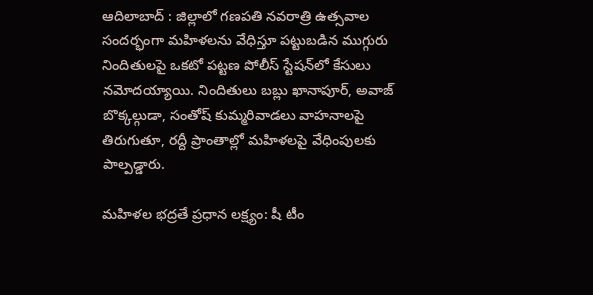ఆదిలాబాద్ : జిల్లాలో గణపతి నవరాత్రి ఉత్సవాల సందర్భంగా మహిళలను వేధిస్తూ పట్టుబడిన ముగ్గురు నిందితులపై ఒకటో పట్టణ పోలీస్ స్టేషన్‌లో కేసులు నమోదయ్యాయి. నిందితులు బబ్లు ఖానాపూర్, అవాజ్ బొక్కల్గుడా, సంతోష్ కుమ్మరివాడలు వాహనాలపై తిరుగుతూ, రద్దీ ప్రాంతాల్లో మహిళలపై వేధింపులకు పాల్పడ్డారు.

మహిళల భద్రతే ప్రధాన లక్ష్యం: షీ టీం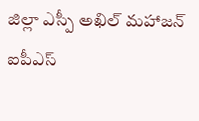జిల్లా ఎస్పీ అఖిల్ మహాజన్ ఐపీఎస్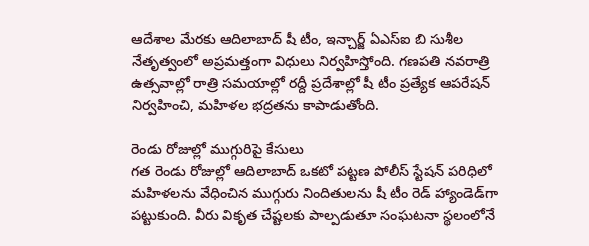ఆదేశాల మేరకు ఆదిలాబాద్ షీ టీం, ఇన్చార్జ్ ఏఎస్ఐ బి సుశీల నేతృత్వంలో అప్రమత్తంగా విధులు నిర్వహిస్తోంది. గణపతి నవరాత్రి ఉత్సవాల్లో రాత్రి సమయాల్లో రద్దీ ప్రదేశాల్లో షీ టీం ప్రత్యేక ఆపరేషన్ నిర్వహించి, మహిళల భద్రతను కాపాడుతోంది.

రెండు రోజుల్లో ముగ్గురిపై కేసులు
గత రెండు రోజుల్లో ఆదిలాబాద్ ఒకటో పట్టణ పోలీస్ స్టేషన్ పరిధిలో మహిళలను వేధించిన ముగ్గురు నిందితులను షీ టీం రెడ్ హ్యాండెడ్‌గా పట్టుకుంది. వీరు వికృత చేష్టలకు పాల్పడుతూ సంఘటనా స్థలంలోనే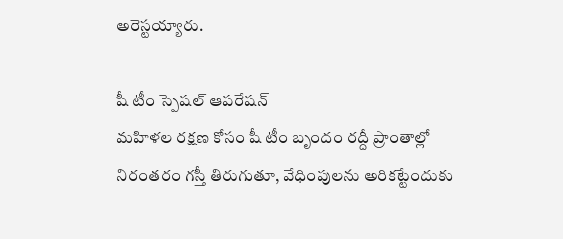అరెస్టయ్యారు.

షీ టీం స్పెషల్ ఆపరేషన్
మహిళల రక్షణ కోసం షీ టీం బృందం రద్దీ ప్రాంతాల్లో నిరంతరం గస్తీ తిరుగుతూ, వేధింపులను అరికట్టేందుకు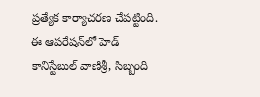ప్రత్యేక కార్యాచరణ చేపట్టింది. ఈ ఆపరేషన్‌లో హెడ్ కానిస్టేబుల్ వాణిశ్రీ, సిబ్బంది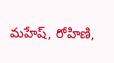మహేష్, రోహిణి,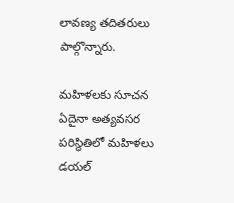లావణ్య తదితరులు పాల్గొన్నారు.

మహిళలకు సూచన
ఏదైనా అత్యవసర పరిస్థితిలో మహిళలు డయల్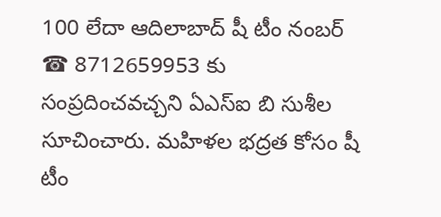100 లేదా ఆదిలాబాద్ షీ టీం నంబర్ ☎ 8712659953 కు సంప్రదించవచ్చని ఏఎస్ఐ బి సుశీల సూచించారు. మహిళల భద్రత కోసం షీ టీం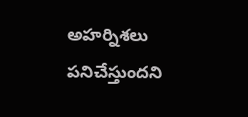అహర్నిశలు పనిచేస్తుందని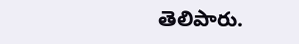తెలిపారు.